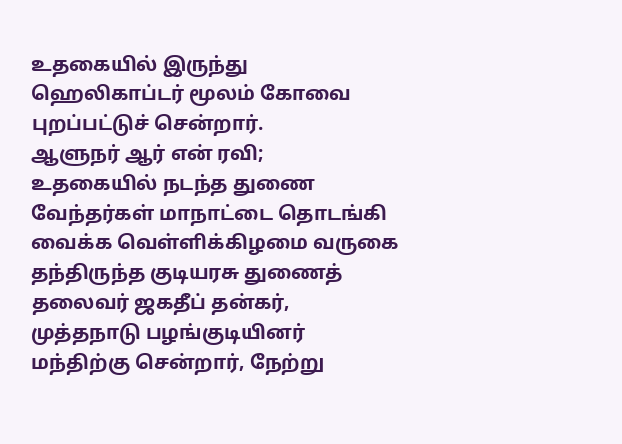உதகையில் இருந்து ஹெலிகாப்டர் மூலம் கோவை புறப்பட்டுச் சென்றார்.
ஆளுநர் ஆர் என் ரவி;
உதகையில் நடந்த துணை வேந்தர்கள் மாநாட்டை தொடங்கி வைக்க வெள்ளிக்கிழமை வருகை தந்திருந்த குடியரசு துணைத் தலைவர் ஜகதீப் தன்கர், முத்தநாடு பழங்குடியினர் மந்திற்கு சென்றார், நேற்று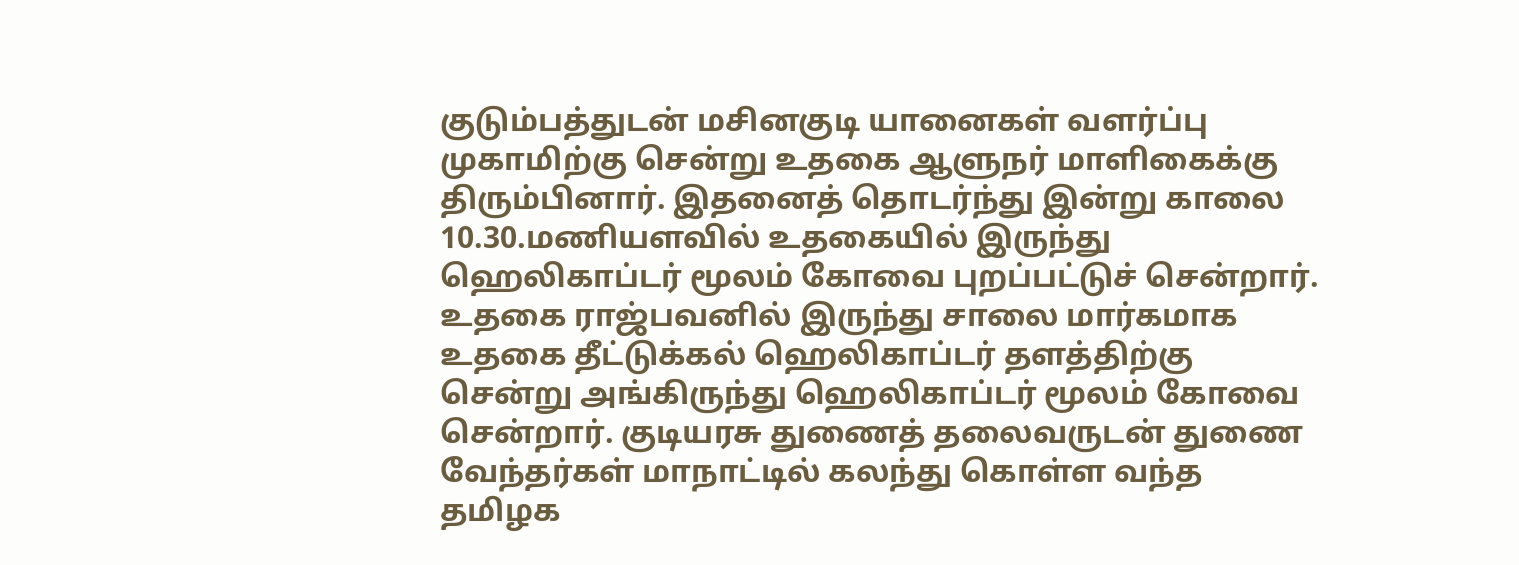குடும்பத்துடன் மசினகுடி யானைகள் வளர்ப்பு முகாமிற்கு சென்று உதகை ஆளுநர் மாளிகைக்கு திரும்பினார். இதனைத் தொடர்ந்து இன்று காலை 10.30.மணியளவில் உதகையில் இருந்து ஹெலிகாப்டர் மூலம் கோவை புறப்பட்டுச் சென்றார். உதகை ராஜ்பவனில் இருந்து சாலை மார்கமாக உதகை தீட்டுக்கல் ஹெலிகாப்டர் தளத்திற்கு சென்று அங்கிருந்து ஹெலிகாப்டர் மூலம் கோவை சென்றார். குடியரசு துணைத் தலைவருடன் துணை வேந்தர்கள் மாநாட்டில் கலந்து கொள்ள வந்த தமிழக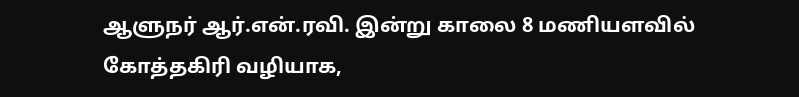ஆளுநர் ஆர்.என்.ரவி. இன்று காலை 8 மணியளவில் கோத்தகிரி வழியாக,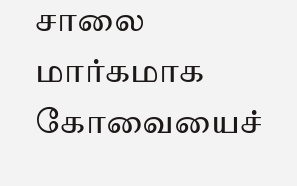சாலை மார்கமாக கோவையைச்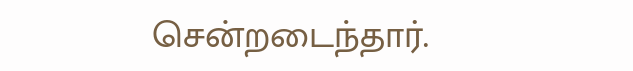சென்றடைந்தார்.